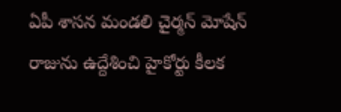ఏపీ శాసన మండలి చైర్మన్ మోషేన్ రాజును ఉద్దేశించి హైకోర్టు కీలక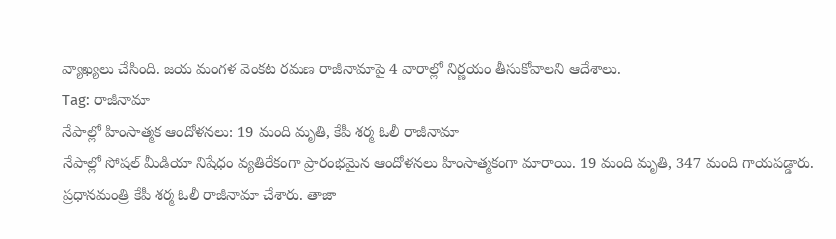వ్యాఖ్యలు చేసింది. జయ మంగళ వెంకట రమణ రాజీనామాపై 4 వారాల్లో నిర్ణయం తీసుకోవాలని ఆదేశాలు.
Tag: రాజీనామా
నేపాల్లో హింసాత్మక ఆందోళనలు: 19 మంది మృతి, కేపీ శర్మ ఓలీ రాజీనామా
నేపాల్లో సోషల్ మీడియా నిషేధం వ్యతిరేకంగా ప్రారంభమైన ఆందోళనలు హింసాత్మకంగా మారాయి. 19 మంది మృతి, 347 మంది గాయపడ్డారు. ప్రధానమంత్రి కేపీ శర్మ ఓలీ రాజీనామా చేశారు. తాజా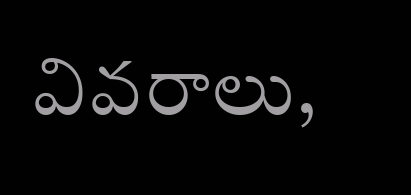వివరాలు,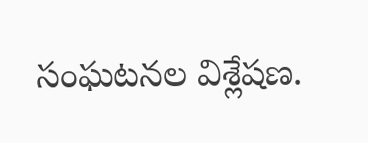సంఘటనల విశ్లేషణ.